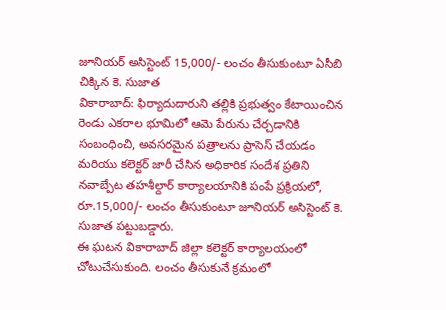జూనియర్ అసిస్టెంట్ 15,000/- లంచం తీసుకుంటూ ఏసీబి చిక్కిన కె. సుజాత
వికారాబాద్: ఫిర్యాదుదారుని తల్లికి ప్రభుత్వం కేటాయించిన రెండు ఎకరాల భూమిలో ఆమె పేరును చేర్చడానికి సంబంధించి, అవసరమైన పత్రాలను ప్రాసెస్ చేయడం మరియు కలెక్టర్ జారీ చేసిన అధికారిక సందేశ ప్రతిని నవాబ్పేట తహశీల్దార్ కార్యాలయానికి పంపే ప్రక్రియలో, రూ.15,000/- లంచం తీసుకుంటూ జూనియర్ అసిస్టెంట్ కె. సుజాత పట్టుబడ్డారు.
ఈ ఘటన వికారాబాద్ జిల్లా కలెక్టర్ కార్యాలయంలో చోటుచేసుకుంది. లంచం తీసుకునే క్రమంలో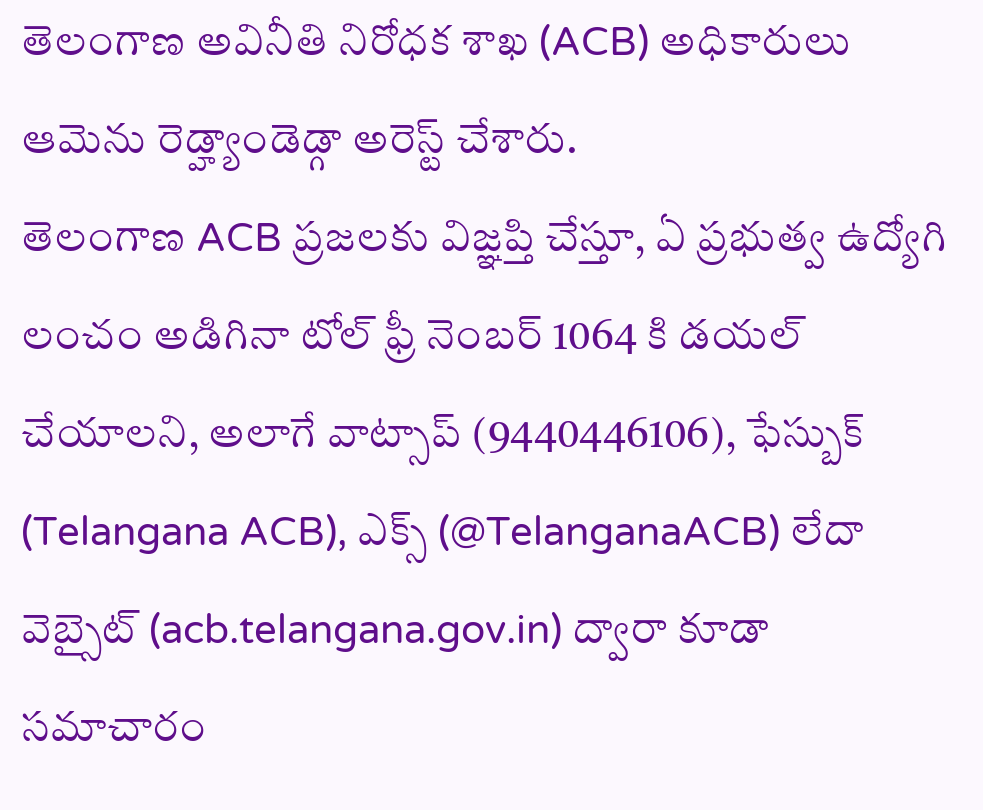తెలంగాణ అవినీతి నిరోధక శాఖ (ACB) అధికారులు ఆమెను రెడ్హ్యాండెడ్గా అరెస్ట్ చేశారు.
తెలంగాణ ACB ప్రజలకు విజ్ఞప్తి చేస్తూ, ఏ ప్రభుత్వ ఉద్యోగి లంచం అడిగినా టోల్ ఫ్రీ నెంబర్ 1064 కి డయల్ చేయాలని, అలాగే వాట్సాప్ (9440446106), ఫేస్బుక్ (Telangana ACB), ఎక్స్ (@TelanganaACB) లేదా వెబ్సైట్ (acb.telangana.gov.in) ద్వారా కూడా సమాచారం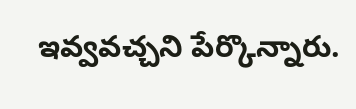ఇవ్వవచ్చని పేర్కొన్నారు.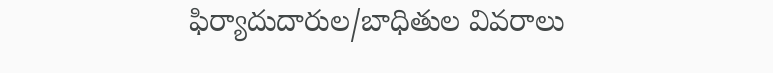ఫిర్యాదుదారుల/బాధితుల వివరాలు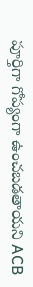పూర్తిగా గోప్యంగా ఉంచబడతాయని ACB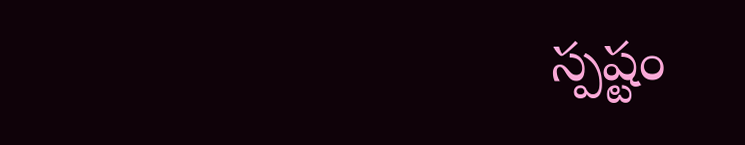స్పష్టం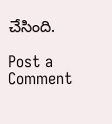చేసింది.

Post a Comment